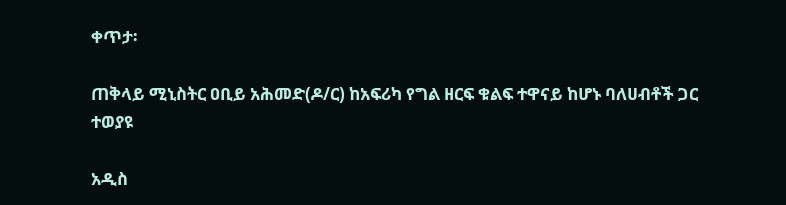ቀጥታ፡

ጠቅላይ ሚኒስትር ዐቢይ አሕመድ(ዶ/ር) ከአፍሪካ የግል ዘርፍ ቁልፍ ተዋናይ ከሆኑ ባለሀብቶች ጋር ተወያዩ

አዲስ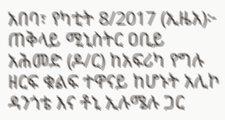አበባ፣ የካቲት 8/2017 (ኢዜአ)፦ ጠቅላይ ሚኒስትር ዐቢይ አሕመድ (ዶ/ር) ከአፍሪካ የግሉ ዘርፍ ቁልፍ ተዋናይ ከሆኑት አሊኮ ዳንጎቴ እና ቶኒ ኢሉሜሉ ጋር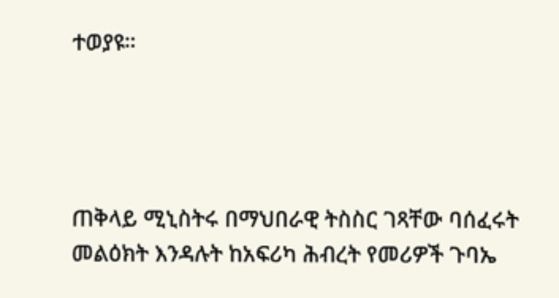ተወያዩ።




ጠቅላይ ሚኒስትሩ በማህበራዊ ትስስር ገጻቸው ባሰፈሩት መልዕክት እንዳሉት ከአፍሪካ ሕብረት የመሪዎች ጉባኤ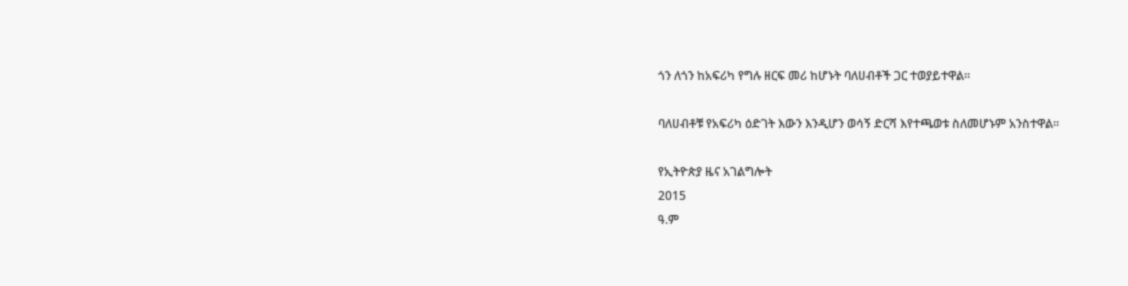ጎን ለጎን ከአፍሪካ የግሉ ዘርፍ መሪ ከሆኑት ባለሀብቶች ጋር ተወያይተዋል።

ባለሀብቶቹ የአፍሪካ ዕድገት እውን እንዲሆን ወሳኝ ድርሻ እየተጫወቱ ስለመሆኑም አንስተዋል።

የኢትዮጵያ ዜና አገልግሎት
2015
ዓ.ም